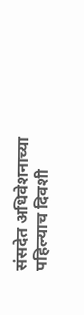संसदेत अधिवेशनाच्या पहिल्याच दिवशी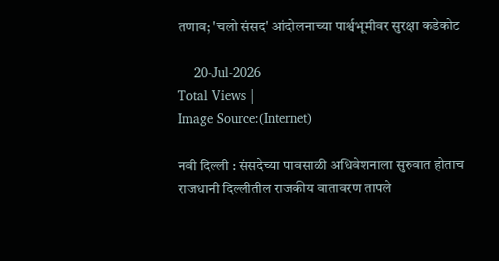तणाव; 'चलो संसद' आंदोलनाच्या पार्श्वभूमीवर सुरक्षा कडेकोट

    20-Jul-2026
Total Views |
Image Source:(Internet)

नवी दिल्ली : संसदेच्या पावसाळी अधिवेशनाला सुरुवात होताच राजधानी दिल्लीतील राजकीय वातावरण तापले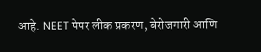आहे. NEET पेपर लीक प्रकरण, बेरोजगारी आणि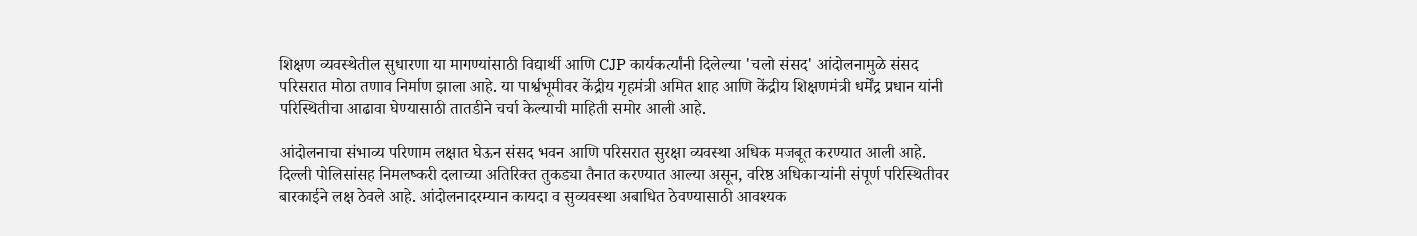शिक्षण व्यवस्थेतील सुधारणा या मागण्यांसाठी विद्यार्थी आणि CJP कार्यकर्त्यांनी दिलेल्या 'चलो संसद' आंदोलनामुळे संसद परिसरात मोठा तणाव निर्माण झाला आहे. या पार्श्वभूमीवर केंद्रीय गृहमंत्री अमित शाह आणि केंद्रीय शिक्षणमंत्री धर्मेंद्र प्रधान यांनी परिस्थितीचा आढावा घेण्यासाठी तातडीने चर्चा केल्याची माहिती समोर आली आहे.

आंदोलनाचा संभाव्य परिणाम लक्षात घेऊन संसद भवन आणि परिसरात सुरक्षा व्यवस्था अधिक मजबूत करण्यात आली आहे. दिल्ली पोलिसांसह निमलष्करी दलाच्या अतिरिक्त तुकड्या तैनात करण्यात आल्या असून, वरिष्ठ अधिकाऱ्यांनी संपूर्ण परिस्थितीवर बारकाईने लक्ष ठेवले आहे. आंदोलनादरम्यान कायदा व सुव्यवस्था अबाधित ठेवण्यासाठी आवश्यक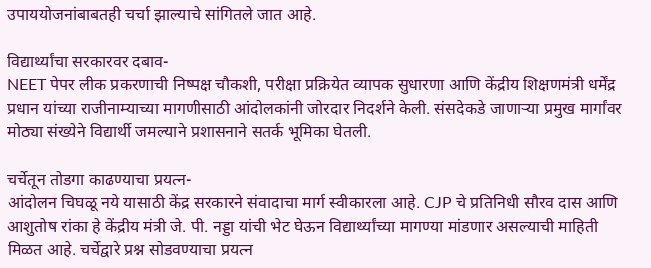उपाययोजनांबाबतही चर्चा झाल्याचे सांगितले जात आहे.

विद्यार्थ्यांचा सरकारवर दबाव-
NEET पेपर लीक प्रकरणाची निष्पक्ष चौकशी, परीक्षा प्रक्रियेत व्यापक सुधारणा आणि केंद्रीय शिक्षणमंत्री धर्मेंद्र प्रधान यांच्या राजीनाम्याच्या मागणीसाठी आंदोलकांनी जोरदार निदर्शने केली. संसदेकडे जाणाऱ्या प्रमुख मार्गांवर मोठ्या संख्येने विद्यार्थी जमल्याने प्रशासनाने सतर्क भूमिका घेतली.

चर्चेतून तोडगा काढण्याचा प्रयत्न-
आंदोलन चिघळू नये यासाठी केंद्र सरकारने संवादाचा मार्ग स्वीकारला आहे. CJP चे प्रतिनिधी सौरव दास आणि आशुतोष रांका हे केंद्रीय मंत्री जे. पी. नड्डा यांची भेट घेऊन विद्यार्थ्यांच्या मागण्या मांडणार असल्याची माहिती मिळत आहे. चर्चेद्वारे प्रश्न सोडवण्याचा प्रयत्न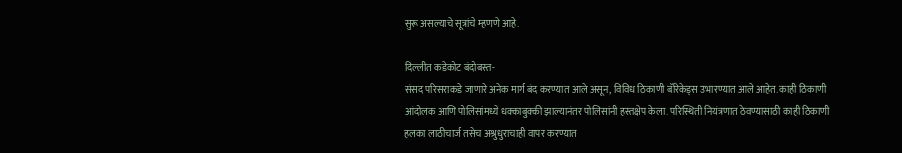सुरू असल्याचे सूत्रांचे म्हणणे आहे.

दिल्लीत कडेकोट बंदोबस्त-
संसद परिसराकडे जाणारे अनेक मार्ग बंद करण्यात आले असून, विविध ठिकाणी बॅरिकेड्स उभारण्यात आले आहेत. काही ठिकाणी आंदोलक आणि पोलिसांमध्ये धक्काबुक्की झाल्यानंतर पोलिसांनी हस्तक्षेप केला. परिस्थिती नियंत्रणात ठेवण्यासाठी काही ठिकाणी हलका लाठीचार्ज तसेच अश्रुधुराचाही वापर करण्यात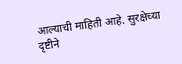आल्याची माहिती आहे. सुरक्षेच्या दृष्टीने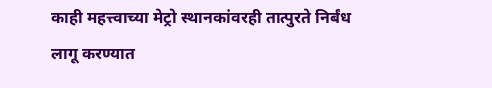काही महत्त्वाच्या मेट्रो स्थानकांवरही तात्पुरते निर्बंध लागू करण्यात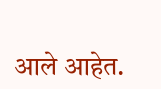आले आहेत.